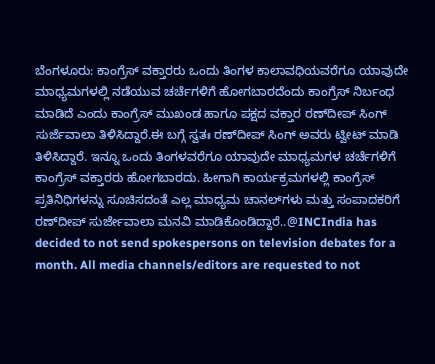ಬೆಂಗಳೂರು: ಕಾಂಗ್ರೆಸ್ ವಕ್ತಾರರು ಒಂದು ತಿಂಗಳ ಕಾಲಾವಧಿಯವರೆಗೂ ಯಾವುದೇ ಮಾಧ್ಯಮಗಳಲ್ಲಿ ನಡೆಯುವ ಚರ್ಚೆಗಳಿಗೆ ಹೋಗಬಾರದೆಂದು ಕಾಂಗ್ರೆಸ್ ನಿರ್ಬಂಧ ಮಾಡಿದೆ ಎಂದು ಕಾಂಗ್ರೆಸ್ ಮುಖಂಡ ಹಾಗೂ ಪಕ್ಷದ ವಕ್ತಾರ ರಣ್‍ದೀಪ್ ಸಿಂಗ್ ಸುರ್ಜೆವಾಲಾ ತಿಳಿಸಿದ್ದಾರೆ.ಈ ಬಗ್ಗೆ ಸ್ವತಃ ರಣ್‍ದೀಪ್ ಸಿಂಗ್ ಅವರು ಟ್ವೀಟ್ ಮಾಡಿ ತಿಳಿಸಿದ್ದಾರೆ. ಇನ್ನೂ ಒಂದು ತಿಂಗಳವರೆಗೂ ಯಾವುದೇ ಮಾಧ್ಯಮಗಳ ಚರ್ಚೆಗಳಿಗೆ ಕಾಂಗ್ರೆಸ್ ವಕ್ತಾರರು ಹೋಗಬಾರದು. ಹೀಗಾಗಿ ಕಾರ್ಯಕ್ರಮಗಳಲ್ಲಿ ಕಾಂಗ್ರೆಸ್ ಪ್ರತಿನಿಧಿಗಳನ್ನು ಸೂಚಿಸದಂತೆ ಎಲ್ಲ ಮಾಧ್ಯಮ ಚಾನಲ್‍ಗಳು ಮತ್ತು ಸಂಪಾದಕರಿಗೆ ರಣ್‍ದೀಪ್ ಸುರ್ಜೇವಾಲಾ ಮನವಿ ಮಾಡಿಕೊಂಡಿದ್ದಾರೆ..@INCIndia has decided to not send spokespersons on television debates for a month. All media channels/editors are requested to not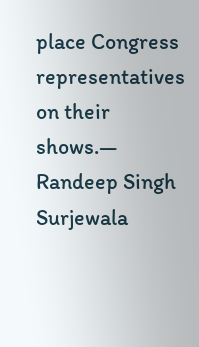place Congress representatives on their shows.— Randeep Singh Surjewala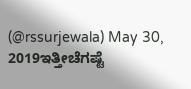(@rssurjewala) May 30, 2019ಇತ್ತೀಚೆಗಷ್ಟೆ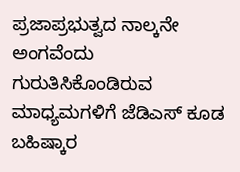ಪ್ರಜಾಪ್ರಭುತ್ವದ ನಾಲ್ಕನೇ ಅಂಗವೆಂದು ಗುರುತಿಸಿಕೊಂಡಿರುವ ಮಾಧ್ಯಮಗಳಿಗೆ ಜೆಡಿಎಸ್ ಕೂಡ ಬಹಿಷ್ಕಾರ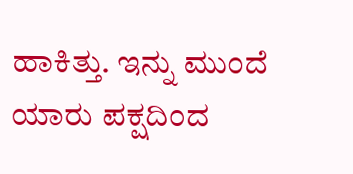ಹಾಕಿತ್ತು. ಇನ್ನು ಮುಂದೆ ಯಾರು ಪಕ್ಷದಿಂದ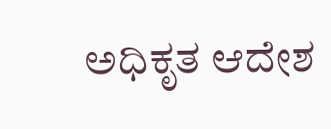ಅಧಿಕೃತ ಆದೇಶ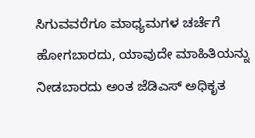ಸಿಗುವವರೆಗೂ ಮಾಧ್ಯಮಗಳ ಚರ್ಚೆಗೆ ಹೋಗಬಾರದು, ಯಾವುದೇ ಮಾಹಿತಿಯನ್ನು ನೀಡಬಾರದು ಅಂತ ಜೆಡಿಎಸ್ ಅಧಿಕೃತ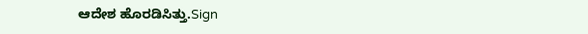ಆದೇಶ ಹೊರಡಿಸಿತ್ತು.Sign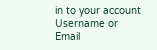in to your account
Username or Email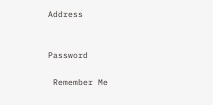Address


Password

 Remember Me